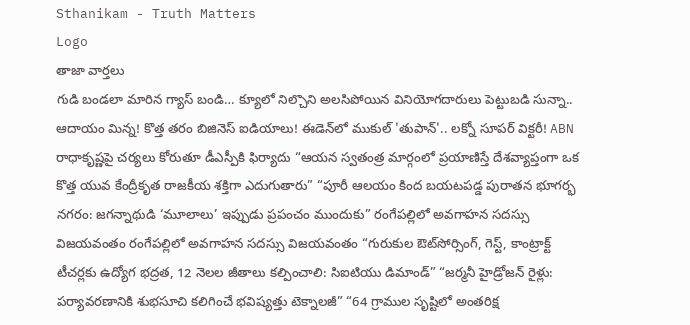Sthanikam - Truth Matters
Logo
తాజా వార్తలు
గుడి బండలా మారిన గ్యాస్ బండి… క్యూలో నిల్చొని అలసిపోయిన వినియోగదారులు పెట్టుబడి సున్నా.. ఆదాయం మిన్న! కొత్త తరం బిజినెస్ ఐడియాలు! ఈడెన్‌లో ముకుల్ 'తుపాన్'.. లక్నో సూపర్ విక్టరీ! ABN రాధాకృష్ణపై చర్యలు కోరుతూ డీఎస్పీకి ఫిర్యాదు “ఆయన స్వతంత్ర మార్గంలో ప్రయాణిస్తే దేశవ్యాప్తంగా ఒక కొత్త యువ కేంద్రీకృత రాజకీయ శక్తిగా ఎదుగుతారు” “పూరీ ఆలయం కింద బయటపడ్డ పురాతన భూగర్భ నగరం: జగన్నాథుడి ‘మూలాలు’ ఇప్పుడు ప్రపంచం ముందుకు” రంగేపల్లిలో అవగాహన సదస్సు విజయవంతం రంగేపల్లిలో అవగాహన సదస్సు విజయవంతం “గురుకుల ఔట్‌సోర్సింగ్, గెస్ట్, కాంట్రాక్ట్ టీచర్లకు ఉద్యోగ భద్రత, 12 నెలల జీతాలు కల్పించాలి: సిఐటియు డిమాండ్” “జర్మనీ హైడ్రోజన్ రైళ్లు: పర్యావరణానికి శుభసూచి కలిగించే భవిష్యత్తు టెక్నాలజీ” “64 గ్రాముల సృష్టిలో అంతరిక్ష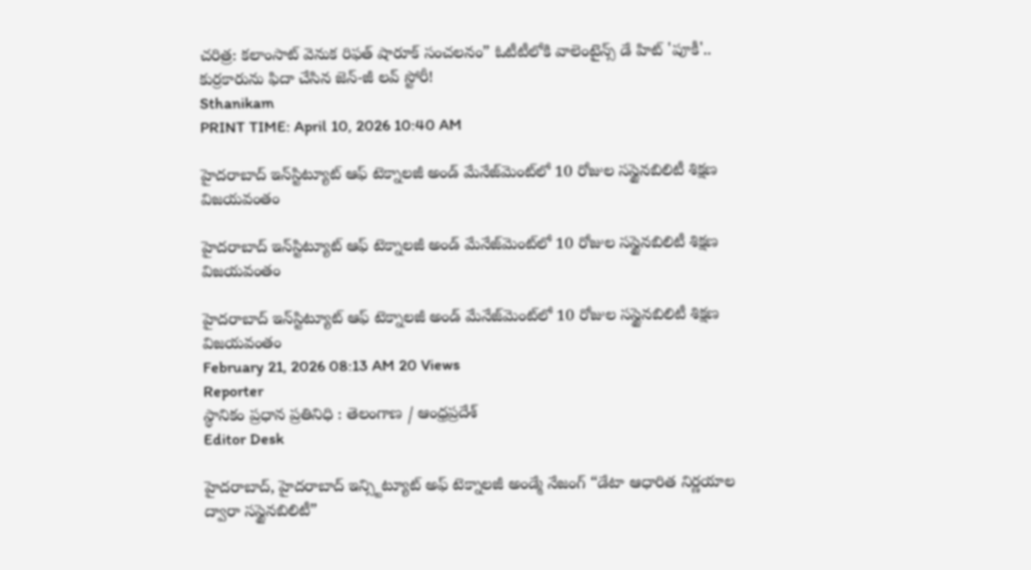చరిత్ర: కలాంసాట్ వెనుక రిఫత్ షారూక్ సంచలనం” ఓటీటీలోకి వాలెంటైన్స్ డే హిట్ 'పూకీ'.. కుర్రకారును ఫిదా చేసిన జెన్-జీ లవ్ స్టోరీ!
Sthanikam
PRINT TIME: April 10, 2026 10:40 AM

హైదరాబాద్‌ ఇన్‌స్టిట్యూట్‌ ఆఫ్‌ టెక్నాలజీ అండ్‌ మేనేజ్‌మెంట్‌లో 10 రోజుల సస్టైనబిలిటీ శిక్షణ విజయవంతం

హైదరాబాద్‌ ఇన్‌స్టిట్యూట్‌ ఆఫ్‌ టెక్నాలజీ అండ్‌ మేనేజ్‌మెంట్‌లో 10 రోజుల సస్టైనబిలిటీ శిక్షణ విజయవంతం

హైదరాబాద్‌ ఇన్‌స్టిట్యూట్‌ ఆఫ్‌ టెక్నాలజీ అండ్‌ మేనేజ్‌మెంట్‌లో 10 రోజుల సస్టైనబిలిటీ శిక్షణ విజయవంతం
February 21, 2026 08:13 AM 20 Views
Reporter
స్థానికం ప్రధాన ప్రతినిధి : తెలంగాణ / ఆంధ్రప్రదేశ్
Editor Desk

హైదరాబాద్‌, హైదరాబాద్ ఇన్స్టిట్యూట్ అఫ్ టెక్నాలజీ అండ్మే నేజంగ్ “డేటా ఆధారిత నిర్ణయాల ద్వారా సస్టైనబిలిటీ”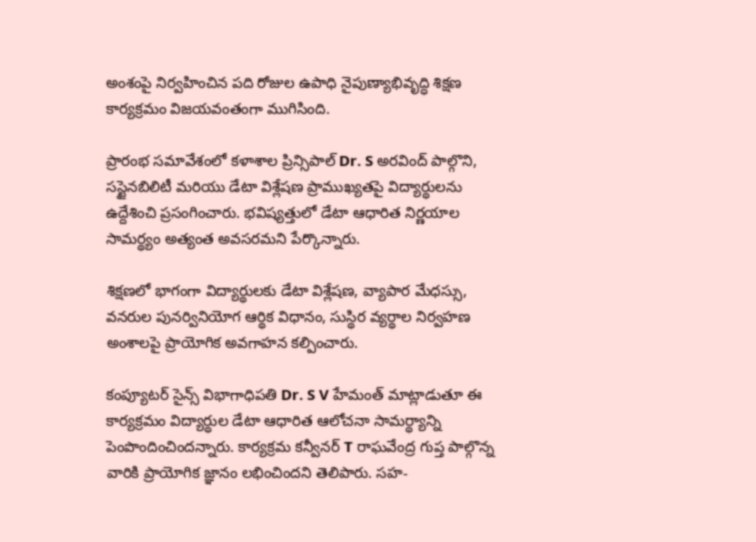అంశంపై నిర్వహించిన పది రోజుల ఉపాధి నైపుణ్యాభివృద్ధి శిక్షణ కార్యక్రమం విజయవంతంగా ముగిసింది.

ప్రారంభ సమావేశంలో కళాశాల ప్రిన్సిపాల్ Dr. S అరవింద్ పాల్గొని, సస్టైనబిలిటీ మరియు డేటా విశ్లేషణ ప్రాముఖ్యతపై విద్యార్థులను ఉద్దేశించి ప్రసంగించారు. భవిష్యత్తులో డేటా ఆధారిత నిర్ణయాల సామర్థ్యం అత్యంత అవసరమని పేర్కొన్నారు.

శిక్షణలో భాగంగా విద్యార్థులకు డేటా విశ్లేషణ, వ్యాపార మేధస్సు, వనరుల పునర్వినియోగ ఆర్థిక విధానం, సుస్థిర వ్యర్థాల నిర్వహణ అంశాలపై ప్రాయోగిక అవగాహన కల్పించారు.

కంప్యూటర్ సైన్స్ విభాగాధిపతి Dr. S V హేమంత్ మాట్లాడుతూ ఈ కార్యక్రమం విద్యార్థుల డేటా ఆధారిత ఆలోచనా సామర్థ్యాన్ని పెంపొందించిందన్నారు. కార్యక్రమ కన్వీనర్ T రాఘవేంద్ర గుప్త పాల్గొన్న వారికి ప్రాయోగిక జ్ఞానం లభించిందని తెలిపారు. సహ-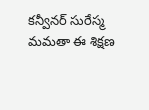కన్వీనర్ సురేస్మ మమతా ఈ శిక్షణ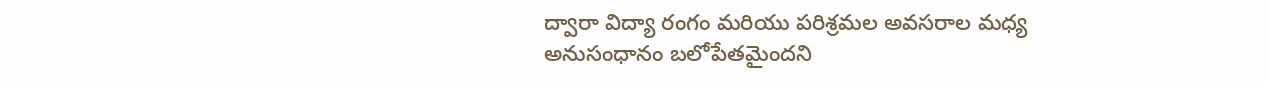ద్వారా విద్యా రంగం మరియు పరిశ్రమల అవసరాల మధ్య అనుసంధానం బలోపేతమైందని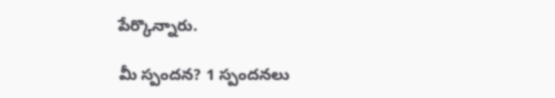పేర్కొన్నారు.

మీ స్పందన? 1 స్పందనలు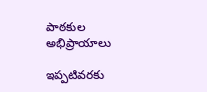పాఠకుల అభిప్రాయాలు

ఇప్పటివరకు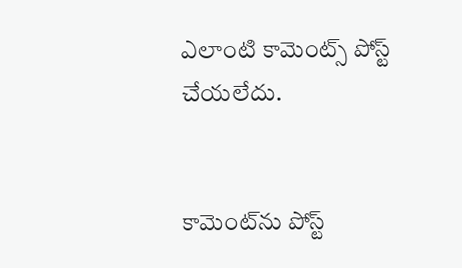ఎలాంటి కామెంట్స్ పోస్ట్ చేయలేదు.


కామెంట్‌ను పోస్ట్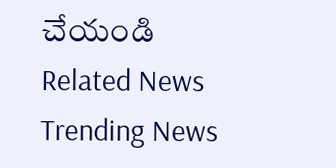చేయండి
Related News
Trending News